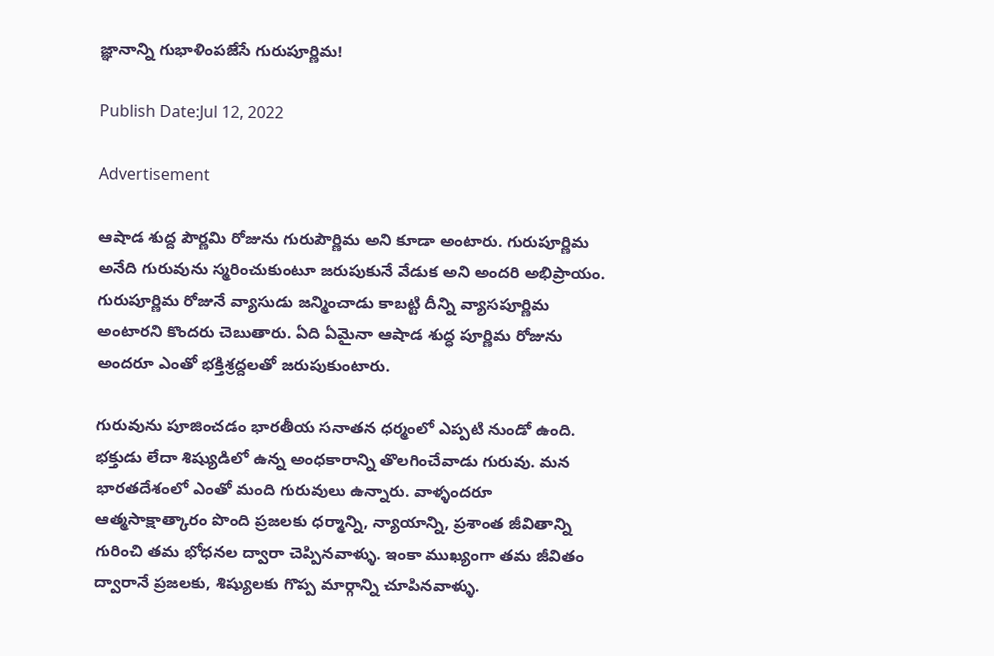జ్ఞానాన్ని గుభాళింపజేసే గురుపూర్ణిమ!

Publish Date:Jul 12, 2022

Advertisement

ఆషాడ శుద్ద పౌర్ణమి రోజును గురుపౌర్ణిమ అని కూడా అంటారు. గురుపూర్ణిమ అనేది గురువును స్మరించుకుంటూ జరుపుకునే వేడుక అని అందరి అభిప్రాయం. గురుపూర్ణిమ రోజునే వ్యాసుడు జన్మించాడు కాబట్టి దీన్ని వ్యాసపూర్ణిమ అంటారని కొందరు చెబుతారు. ఏది ఏమైనా ఆషాడ శుద్ధ పూర్ణిమ రోజును అందరూ ఎంతో భక్తిశ్రద్దలతో జరుపుకుంటారు.

గురువును పూజించడం భారతీయ సనాతన ధర్మంలో ఎప్పటి నుండో ఉంది. భక్తుడు లేదా శిష్యుడిలో ఉన్న అంధకారాన్ని తొలగించేవాడు గురువు. మన భారతదేశంలో ఎంతో మంది గురువులు ఉన్నారు. వాళ్ళందరూ ఆత్మసాక్షాత్కారం పొంది ప్రజలకు ధర్మాన్ని, న్యాయాన్ని, ప్రశాంత జీవితాన్ని గురించి తమ భోధనల ద్వారా చెప్పినవాళ్ళు. ఇంకా ముఖ్యంగా తమ జీవితం ద్వారానే ప్రజలకు, శిష్యులకు గొప్ప మార్గాన్ని చూపినవాళ్ళు.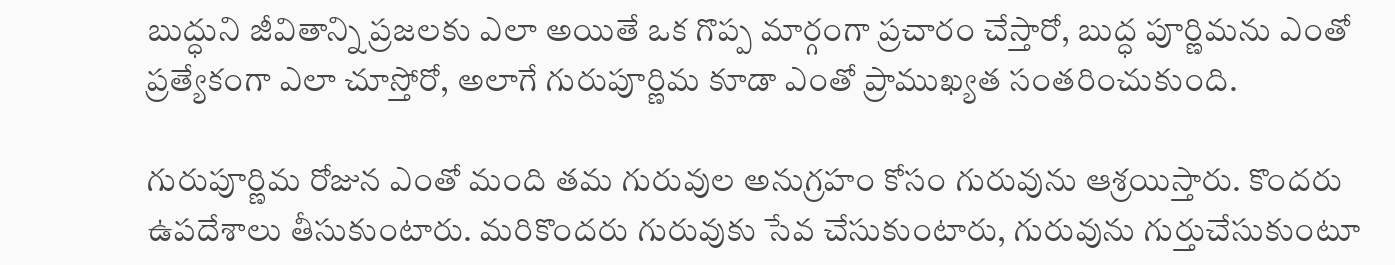బుద్ధుని జీవితాన్ని ప్రజలకు ఎలా అయితే ఒక గొప్ప మార్గంగా ప్రచారం చేస్తారో, బుద్ధ పూర్ణిమను ఎంతో ప్రత్యేకంగా ఎలా చూస్తోరో, అలాగే గురుపూర్ణిమ కూడా ఎంతో ప్రాముఖ్యత సంతరించుకుంది.

గురుపూర్ణిమ రోజున ఎంతో మంది తమ గురువుల అనుగ్రహం కోసం గురువును ఆశ్రయిస్తారు. కొందరు ఉపదేశాలు తీసుకుంటారు. మరికొందరు గురువుకు సేవ చేసుకుంటారు, గురువును గుర్తుచేసుకుంటూ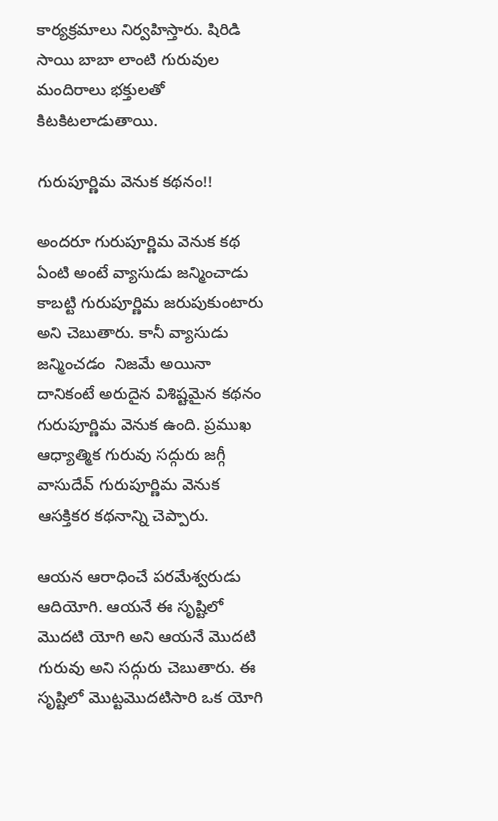కార్యక్రమాలు నిర్వహిస్తారు. షిరిడి సాయి బాబా లాంటి గురువుల మందిరాలు భక్తులతో కిటకిటలాడుతాయి.

గురుపూర్ణిమ వెనుక కథనం!!

అందరూ గురుపూర్ణిమ వెనుక కథ ఏంటి అంటే వ్యాసుడు జన్మించాడు కాబట్టి గురుపూర్ణిమ జరుపుకుంటారు అని చెబుతారు. కానీ వ్యాసుడు జన్మించడం  నిజమే అయినా దానికంటే అరుదైన విశిష్టమైన కథనం గురుపూర్ణిమ వెనుక ఉంది. ప్రముఖ ఆధ్యాత్మిక గురువు సద్గురు జగ్గీ వాసుదేవ్ గురుపూర్ణిమ వెనుక ఆసక్తికర కథనాన్ని చెప్పారు.

ఆయన ఆరాధించే పరమేశ్వరుడు ఆదియోగి. ఆయనే ఈ సృష్టిలో మొదటి యోగి అని ఆయనే మొదటి గురువు అని సద్గురు చెబుతారు. ఈ సృష్టిలో మొట్టమొదటిసారి ఒక యోగి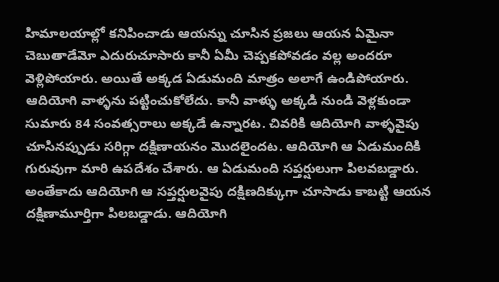హిమాలయాల్లో కనిపించాడు ఆయన్ను చూసిన ప్రజలు ఆయన ఏమైనా చెబుతాడేమో ఎదురుచూసారు కానీ ఏమీ చెప్పకపోవడం వల్ల అందరూ వెళ్లిపోయారు. అయితే అక్కడ ఏడుమంది మాత్రం అలాగే ఉండిపోయారు. ఆదియోగి వాళ్ళను పట్టించుకోలేదు. కానీ వాళ్ళు అక్కడి నుండి వెళ్లకుండా సుమారు 84 సంవత్సరాలు అక్కడే ఉన్నారట. చివరికి ఆదియోగి వాళ్ళవైపు చూసినప్పుడు సరిగ్గా దక్షిణాయనం మొదలైందట. ఆదియోగి ఆ ఏడుమందికి గురువుగా మారి ఉపదేశం చేశారు. ఆ ఏడుమంది సప్తర్షులుగా పిలవబడ్డారు. అంతేకాదు ఆదియోగి ఆ సప్తర్షులవైపు దక్షిణదిక్కుగా చూసాడు కాబట్టి ఆయన దక్షిణామూర్తిగా పిలబడ్డాడు. ఆదియోగి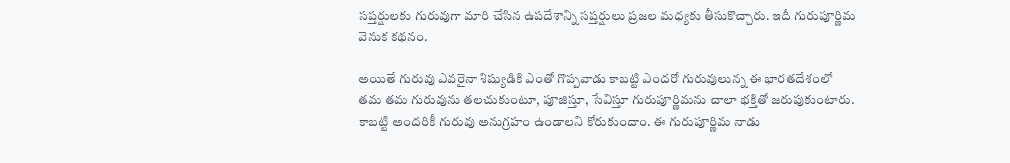సప్తర్షులకు గురువుగా మారి చేసిన ఉపదేశాన్ని సప్తర్షులు ప్రజల మధ్యకు తీసుకొచ్చారు. ఇదీ గురుపూర్ణిమ వెనుక కథనం.

అయితే గురువు ఎవరైనా శిష్యుడికి ఎంతో గొప్పవాడు కాబట్టి ఎందరో గురువులున్న ఈ భారతదేశంలో తమ తమ గురువును తలచుకుంటూ, పూజిస్తూ, సేవిస్తూ గురుపూర్ణిమను చాలా భక్తితో జరుపుకుంటారు. కాబట్టి అందరికీ గురువు అనుగ్రహం ఉండాలని కోరుకుందాం. ఈ గురుపూర్ణిమ నాడు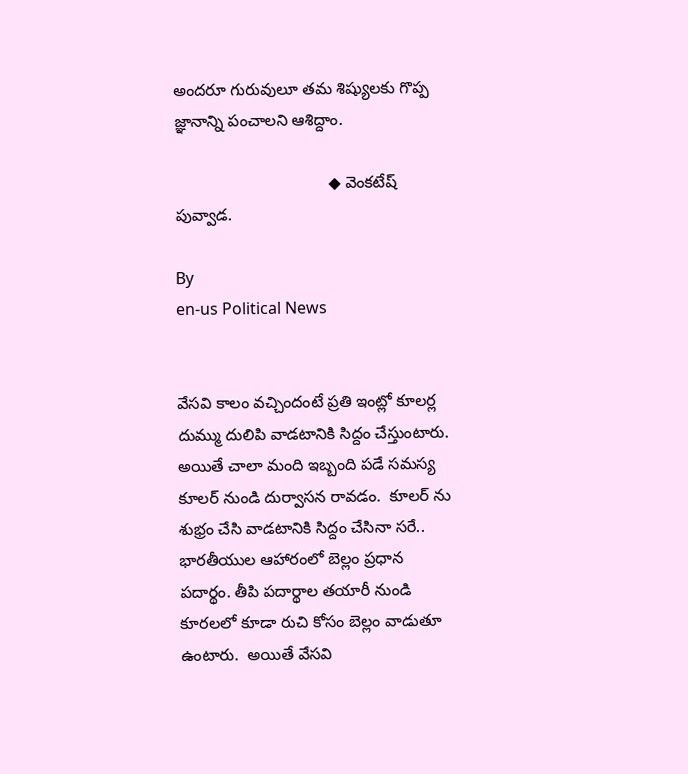అందరూ గురువులూ తమ శిష్యులకు గొప్ప జ్ఞానాన్ని పంచాలని ఆశిద్దాం.

                                  ◆ వెంకటేష్ పువ్వాడ.

By
en-us Political News


వేసవి కాలం వచ్చిందంటే ప్రతి ఇంట్లో కూలర్ల దుమ్ము దులిపి వాడటానికి సిద్దం చేస్తుంటారు.  అయితే చాలా మంది ఇబ్బంది పడే సమస్య కూలర్ నుండి దుర్వాసన రావడం.  కూలర్ ను శుభ్రం చేసి వాడటానికి సిద్దం చేసినా సరే..
భారతీయుల ఆహారంలో బెల్లం ప్రధాన పదార్థం. తీపి పదార్థాల తయారీ నుండి కూరలలో కూడా రుచి కోసం బెల్లం వాడుతూ ఉంటారు.  అయితే వేసవి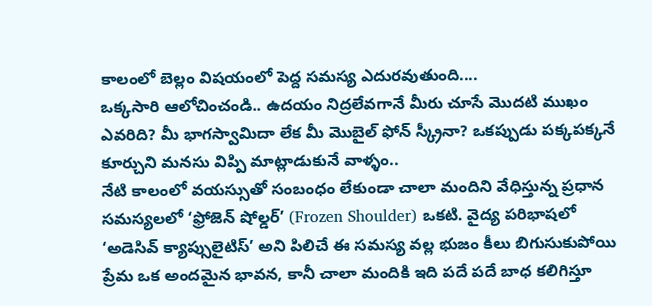కాలంలో బెల్లం విషయంలో పెద్ద సమస్య ఎదురవుతుంది....
ఒక్కసారి ఆలోచించండి.. ఉదయం నిద్రలేవగానే మీరు చూసే మొదటి ముఖం ఎవరిది? మీ భాగస్వామిదా లేక మీ మొబైల్ ఫోన్ స్క్రీనా? ఒకప్పుడు పక్కపక్కనే కూర్చుని మనసు విప్పి మాట్లాడుకునే వాళ్ళం..
నేటి కాలంలో వయస్సుతో సంబంధం లేకుండా చాలా మందిని వేధిస్తున్న ప్రధాన సమస్యలలో ‘ఫ్రోజెన్ షోల్డర్’ (Frozen Shoulder) ఒకటి. వైద్య పరిభాషలో ‘అడెసివ్ క్యాప్సులైటిస్’ అని పిలిచే ఈ సమస్య వల్ల భుజం కీలు బిగుసుకుపోయి
ప్రేమ ఒక అందమైన భావన, కానీ చాలా మందికి ఇది పదే పదే బాధ కలిగిస్తూ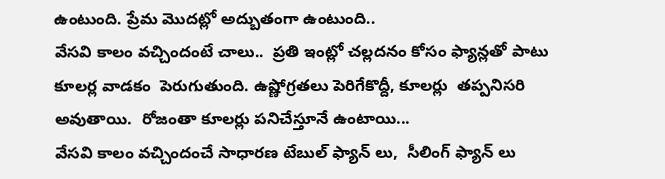ఉంటుంది. ప్రేమ మొదట్లో అద్బుతంగా ఉంటుంది..
వేసవి కాలం వచ్చిందంటే చాలు..  ప్రతి ఇంట్లో చల్లదనం కోసం ఫ్యాన్లతో పాటు కూలర్ల వాడకం  పెరుగుతుంది. ఉష్ణోగ్రతలు పెరిగేకొద్దీ, కూలర్లు  తప్పనిసరి అవుతాయి.  రోజంతా కూలర్లు పనిచేస్తూనే ఉంటాయి...
వేసవి కాలం వచ్చిందంచే సాధారణ టేబుల్ ఫ్యాన్ లు,  సీలింగ్ ఫ్యాన్ లు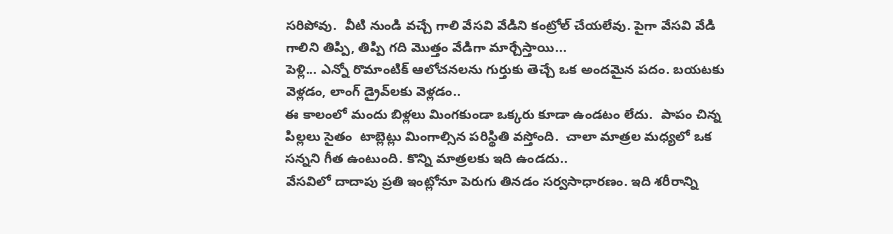సరిపోవు.  వీటి నుండి వచ్చే గాలి వేసవి వేడిని కంట్రోల్ చేయలేవు. పైగా వేసవి వేడి గాలిని తిప్పి, తిప్పి గది మొత్తం వేడిగా మార్చేస్తాయి...
పెళ్లి... ఎన్నో రొమాంటిక్ ఆలోచనలను గుర్తుకు తెచ్చే ఒక అందమైన పదం. బయటకు వెళ్లడం, లాంగ్ డ్రైవ్‌లకు వెళ్లడం..
ఈ కాలంలో మందు బిళ్లలు మింగకుండా ఒక్కరు కూడా ఉండటం లేదు.  పాపం చిన్న పిల్లలు సైతం  టాబ్లెట్లు మింగాల్సిన పరిస్థితి వస్తోంది.  చాలా మాత్రల మధ్యలో ఒక సన్నని గీత ఉంటుంది. కొన్ని మాత్రలకు ఇది ఉండదు..
వేసవిలో దాదాపు ప్రతి ఇంట్లోనూ పెరుగు తినడం సర్వసాధారణం. ఇది శరీరాన్ని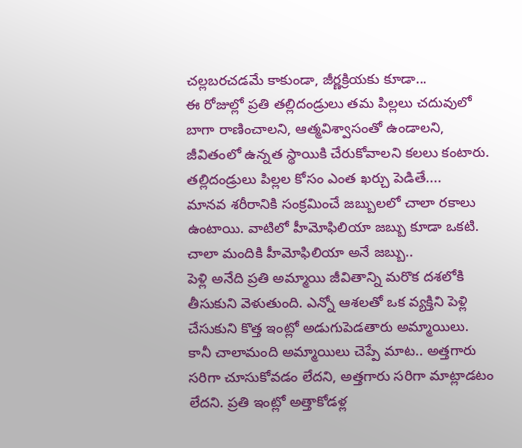చల్లబరచడమే కాకుండా, జీర్ణక్రియకు కూడా...
ఈ రోజుల్లో ప్రతి తల్లిదండ్రులు తమ పిల్లలు చదువులో బాగా రాణించాలని, ఆత్మవిశ్వాసంతో ఉండాలని, జీవితంలో ఉన్నత స్థాయికి చేరుకోవాలని కలలు కంటారు. తల్లిదండ్రులు పిల్లల కోసం ఎంత ఖర్చు పెడితే....
మానవ శరీరానికి సంక్రమించే జబ్బులలో చాలా రకాలు ఉంటాయి. వాటిలో హీమోఫిలియా జబ్బు కూడా ఒకటి. చాలా మందికి హీమోఫిలియా అనే జబ్బు..
పెళ్లి అనేది ప్రతి అమ్మాయి జీవితాన్ని మరొక దశలోకి తీసుకుని వెళుతుంది. ఎన్నో ఆశలతో ఒక వ్యక్తిని పెళ్లి చేసుకుని కొత్త ఇంట్లో అడుగుపెడతారు అమ్మాయిలు. కానీ చాలామంది అమ్మాయిలు చెప్పే మాట.. అత్తగారు సరిగా చూసుకోవడం లేదని, అత్తగారు సరిగా మాట్లాడటం లేదని. ప్రతి ఇంట్లో అత్తాకోడళ్ల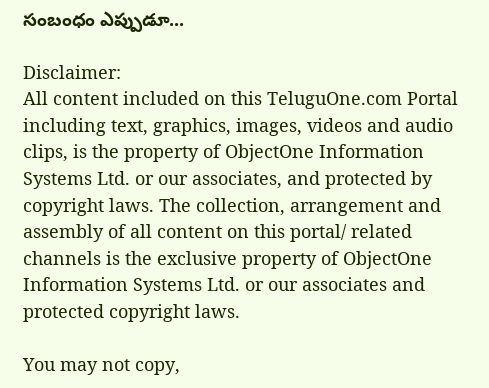సంబంధం ఎప్పుడూ...

Disclaimer:
All content included on this TeluguOne.com Portal including text, graphics, images, videos and audio clips, is the property of ObjectOne Information Systems Ltd. or our associates, and protected by copyright laws. The collection, arrangement and assembly of all content on this portal/ related channels is the exclusive property of ObjectOne Information Systems Ltd. or our associates and protected copyright laws.

You may not copy,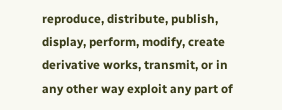reproduce, distribute, publish, display, perform, modify, create derivative works, transmit, or in any other way exploit any part of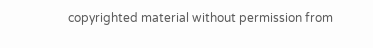copyrighted material without permission from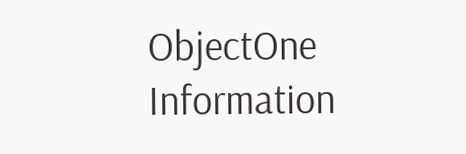ObjectOne Information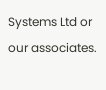Systems Ltd or our associates.